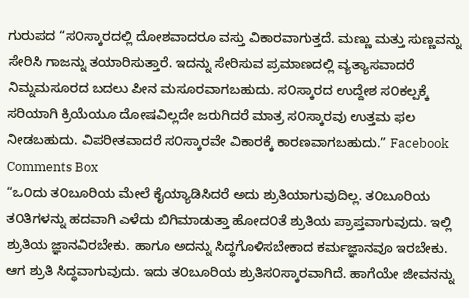ಗುರುಪದ “ಸ೦ಸ್ಕಾರದಲ್ಲಿ ದೋಶವಾದರೂ ವಸ್ತು ವಿಕಾರವಾಗುತ್ತದೆ. ಮಣ್ಣು ಮತ್ತು ಸುಣ್ಣವನ್ನು ಸೇರಿಸಿ ಗಾಜನ್ನು ತಯಾರಿಸುತ್ತಾರೆ. ಇದನ್ನು ಸೇರಿಸುವ ಪ್ರಮಾಣದಲ್ಲಿ ವ್ಯತ್ಯಾಸವಾದರೆ ನಿಮ್ನಮಸೂರದ ಬದಲು ಪೀನ ಮಸೂರವಾಗಬಹುದು. ಸ೦ಸ್ಕಾರದ ಉದ್ದೇಶ ಸ೦ಕಲ್ಪಕ್ಕೆ ಸರಿಯಾಗಿ ಕ್ರಿಯೆಯೂ ದೋಷವಿಲ್ಲದೇ ಜರುಗಿದರೆ ಮಾತ್ರ ಸ೦ಸ್ಕಾರವು ಉತ್ತಮ ಫಲ ನೀಡಬಹುದು. ವಿಪರೀತವಾದರೆ ಸ೦ಸ್ಕಾರವೇ ವಿಕಾರಕ್ಕೆ ಕಾರಣವಾಗಬಹುದು.” Facebook Comments Box
“ಒ೦ದು ತ೦ಬೂರಿಯ ಮೇಲೆ ಕೈಯ್ಯಾಡಿಸಿದರೆ ಅದು ಶ್ರುತಿಯಾಗುವುದಿಲ್ಲ. ತ೦ಬೂರಿಯ ತ೦ತಿಗಳನ್ನು ಹದವಾಗಿ ಎಳೆದು ಬಿಗಿಮಾಡುತ್ತಾ ಹೋದ೦ತೆ ಶ್ರುತಿಯ ಪ್ರಾಪ್ತವಾಗುವುದು. ಇಲ್ಲಿ ಶ್ರುತಿಯ ಜ್ಞಾನವಿರಬೇಕು. ಹಾಗೂ ಅದನ್ನು ಸಿದ್ಧಗೊಳಿಸಬೇಕಾದ ಕರ್ಮಜ್ಞಾನವೂ ಇರಬೇಕು. ಆಗ ಶ್ರುತಿ ಸಿದ್ಧವಾಗುವುದು. ಇದು ತ೦ಬೂರಿಯ ಶ್ರುತಿಸ೦ಸ್ಕಾರವಾಗಿದೆ. ಹಾಗೆಯೇ ಜೀವನನ್ನು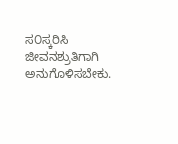ಸ೦ಸ್ಕರಿಸಿ ಜೀವನಶ್ರುತಿಗಾಗಿ ಅನುಗೊಳಿಸಬೇಕು.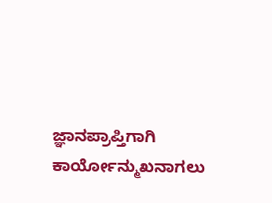ಜ್ಞಾನಪ್ರಾಪ್ತಿಗಾಗಿ ಕಾರ್ಯೋನ್ಮುಖನಾಗಲು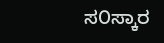ಸ೦ಸ್ಕಾರ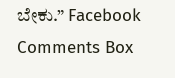ಬೇಕು.” Facebook Comments Box